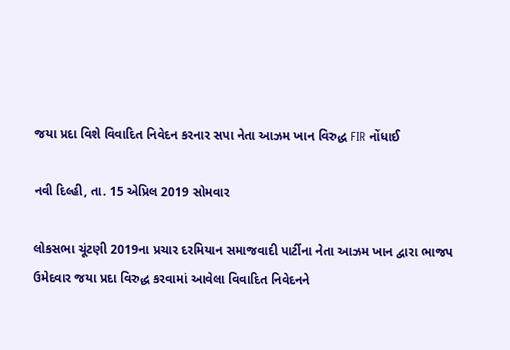જયા પ્રદા વિશે વિવાદિત નિવેદન કરનાર સપા નેતા આઝમ ખાન વિરુદ્ધ FIR નોંધાઈ

નવી દિલ્હી, તા. 15 એપ્રિલ 2019 સોમવાર

લોકસભા ચૂંટણી 2019ના પ્રચાર દરમિયાન સમાજવાદી પાર્ટીના નેતા આઝમ ખાન દ્વારા ભાજપ ઉમેદવાર જયા પ્રદા વિરુદ્ધ કરવામાં આવેલા વિવાદિત નિવેદનને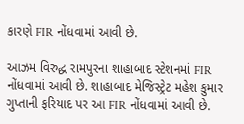કારણે FIR નોંધવામાં આવી છે.

આઝમ વિરુદ્ધ રામપુરના શાહાબાદ સ્ટેશનમાં FIR નોંધવામાં આવી છે. શાહાબાદ મેજિસ્ટ્રેટ મહેશ કુમાર ગુપ્તાની ફરિયાદ પર આ FIR નોંધવામાં આવી છે.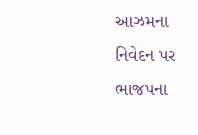આઝમના નિવેદન પર ભાજપના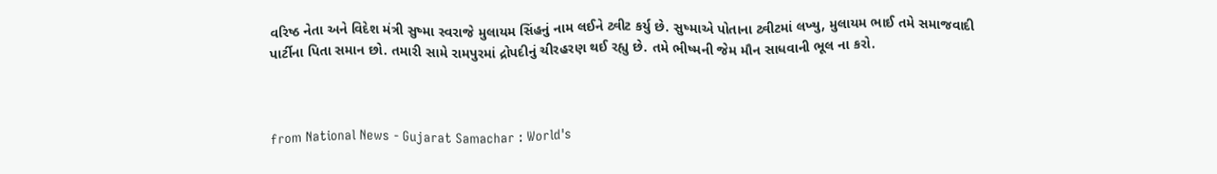વરિષ્ઠ નેતા અને વિદેશ મંત્રી સુષ્મા સ્વરાજે મુલાયમ સિંહનું નામ લઈને ટ્વીટ કર્યુ છે. સુષ્માએ પોતાના ટ્વીટમાં લખ્યુ, મુલાયમ ભાઈ તમે સમાજવાદી પાર્ટીના પિતા સમાન છો. તમારી સામે રામપુરમાં દ્રોપદીનું ચીરહરણ થઈ રહ્યુ છે. તમે ભીષ્મની જેમ મૌન સાધવાની ભૂલ ના કરો.



from National News - Gujarat Samachar : World's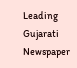Leading Gujarati Newspaper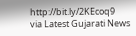http://bit.ly/2KEcoq9
via Latest Gujarati News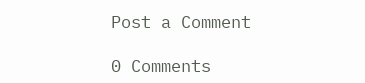Post a Comment

0 Comments